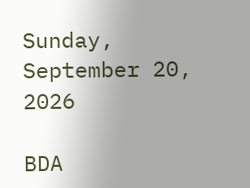Sunday, September 20, 2026

BDA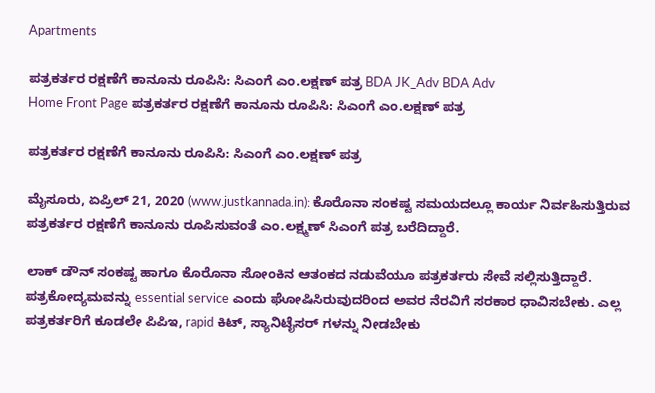Apartments

ಪತ್ರಕರ್ತರ ರಕ್ಷಣೆಗೆ ಕಾನೂನು ರೂಪಿಸಿ: ಸಿಎಂಗೆ ಎಂ.ಲಕ್ಷಣ್ ಪತ್ರ BDA JK_Adv BDA Adv
Home Front Page ಪತ್ರಕರ್ತರ ರಕ್ಷಣೆಗೆ ಕಾನೂನು ರೂಪಿಸಿ: ಸಿಎಂಗೆ ಎಂ.ಲಕ್ಷಣ್ ಪತ್ರ

ಪತ್ರಕರ್ತರ ರಕ್ಷಣೆಗೆ ಕಾನೂನು ರೂಪಿಸಿ: ಸಿಎಂಗೆ ಎಂ.ಲಕ್ಷಣ್ ಪತ್ರ

ಮೈಸೂರು, ಏಪ್ರಿಲ್ 21, 2020 (www.justkannada.in): ಕೊರೊನಾ ಸಂಕಷ್ಟ ಸಮಯದಲ್ಲೂ ಕಾರ್ಯ ನಿರ್ವಹಿಸುತ್ತಿರುವ ಪತ್ರಕರ್ತರ ರಕ್ಷಣೆಗೆ ಕಾನೂನು ರೂಪಿಸುವಂತೆ ಎಂ.ಲಕ್ಷ್ಮಣ್ ಸಿಎಂಗೆ ಪತ್ರ ಬರೆದಿದ್ದಾರೆ.

ಲಾಕ್ ಡೌನ್ ಸಂಕಷ್ಟ ಹಾಗೂ ಕೊರೊನಾ ಸೋಂಕಿನ ಆತಂಕದ ನಡುವೆಯೂ ಪತ್ರಕರ್ತರು ಸೇವೆ ಸಲ್ಲಿಸುತ್ತಿದ್ದಾರೆ. ಪತ್ರಕೋದ್ಯಮವನ್ನು essential service ಎಂದು ಘೋಷಿಸಿರುವುದರಿಂದ ಅವರ ನೆರವಿಗೆ ಸರಕಾರ ಧಾವಿಸಬೇಕು. ಎಲ್ಲ ಪತ್ರಕರ್ತರಿಗೆ ಕೂಡಲೇ ಪಿಪಿಇ, rapid ಕಿಟ್, ಸ್ಯಾನಿಟೈಸರ್ ಗಳನ್ನು ನೀಡಬೇಕು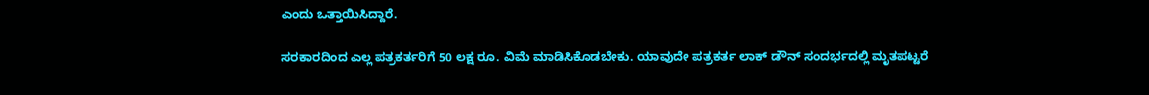ಎಂದು ಒತ್ತಾಯಿಸಿದ್ದಾರೆ.

ಸರಕಾರದಿಂದ ಎಲ್ಲ ಪತ್ರಕರ್ತರಿಗೆ 50 ಲಕ್ಷ ರೂ. ವಿಮೆ ಮಾಡಿಸಿಕೊಡಬೇಕು. ಯಾವುದೇ ಪತ್ರಕರ್ತ ಲಾಕ್ ಡೌನ್ ಸಂದರ್ಭದಲ್ಲಿ ಮೃತಪಟ್ಟರೆ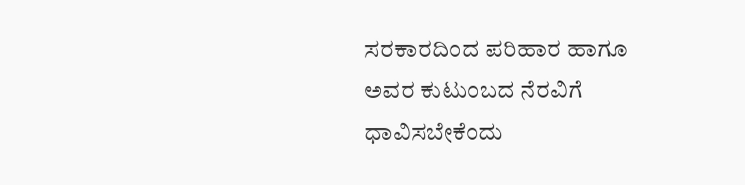ಸರಕಾರದಿಂದ ಪರಿಹಾರ ಹಾಗೂ ಅವರ ಕುಟುಂಬದ ನೆರವಿಗೆ ಧಾವಿಸಬೇಕೆಂದು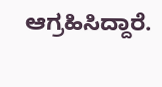ಆಗ್ರಹಿಸಿದ್ದಾರೆ.